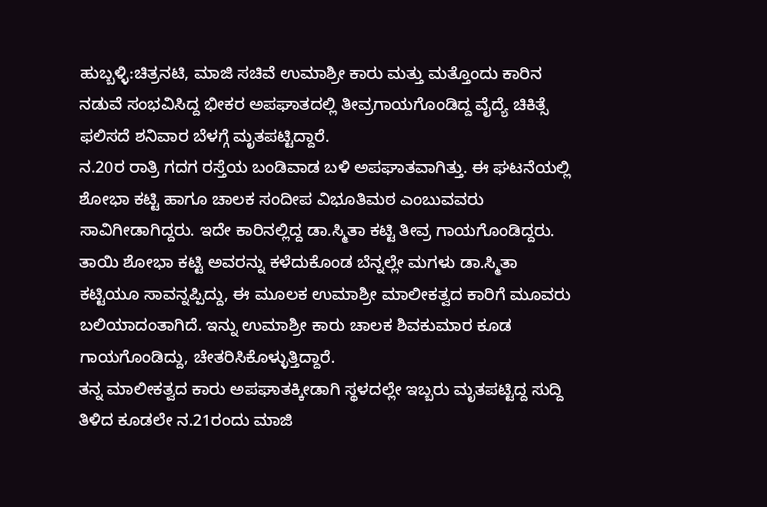ಹುಬ್ಬಳ್ಳಿ:ಚಿತ್ರನಟಿ, ಮಾಜಿ ಸಚಿವೆ ಉಮಾಶ್ರೀ ಕಾರು ಮತ್ತು ಮತ್ತೊಂದು ಕಾರಿನ ನಡುವೆ ಸಂಭವಿಸಿದ್ದ ಭೀಕರ ಅಪಘಾತದಲ್ಲಿ ತೀವ್ರಗಾಯಗೊಂಡಿದ್ದ ವೈದ್ಯೆ ಚಿಕಿತ್ಸೆ ಫಲಿಸದೆ ಶನಿವಾರ ಬೆಳಗ್ಗೆ ಮೃತಪಟ್ಟಿದ್ದಾರೆ.
ನ.20ರ ರಾತ್ರಿ ಗದಗ ರಸ್ತೆಯ ಬಂಡಿವಾಡ ಬಳಿ ಅಪಘಾತವಾಗಿತ್ತು. ಈ ಘಟನೆಯಲ್ಲಿ ಶೋಭಾ ಕಟ್ಟಿ ಹಾಗೂ ಚಾಲಕ ಸಂದೀಪ ವಿಭೂತಿಮಠ ಎಂಬುವವರು ಸಾವಿಗೀಡಾಗಿದ್ದರು. ಇದೇ ಕಾರಿನಲ್ಲಿದ್ದ ಡಾ.ಸ್ಮಿತಾ ಕಟ್ಟಿ ತೀವ್ರ ಗಾಯಗೊಂಡಿದ್ದರು. ತಾಯಿ ಶೋಭಾ ಕಟ್ಟಿ ಅವರನ್ನು ಕಳೆದುಕೊಂಡ ಬೆನ್ನಲ್ಲೇ ಮಗಳು ಡಾ.ಸ್ಮಿತಾ ಕಟ್ಟಿಯೂ ಸಾವನ್ನಪ್ಪಿದ್ದು, ಈ ಮೂಲಕ ಉಮಾಶ್ರೀ ಮಾಲೀಕತ್ವದ ಕಾರಿಗೆ ಮೂವರು ಬಲಿಯಾದಂತಾಗಿದೆ. ಇನ್ನು ಉಮಾಶ್ರೀ ಕಾರು ಚಾಲಕ ಶಿವಕುಮಾರ ಕೂಡ ಗಾಯಗೊಂಡಿದ್ದು, ಚೇತರಿಸಿಕೊಳ್ಳುತ್ತಿದ್ದಾರೆ.
ತನ್ನ ಮಾಲೀಕತ್ವದ ಕಾರು ಅಪಘಾತಕ್ಕೀಡಾಗಿ ಸ್ಥಳದಲ್ಲೇ ಇಬ್ಬರು ಮೃತಪಟ್ಟಿದ್ದ ಸುದ್ದಿ ತಿಳಿದ ಕೂಡಲೇ ನ.21ರಂದು ಮಾಜಿ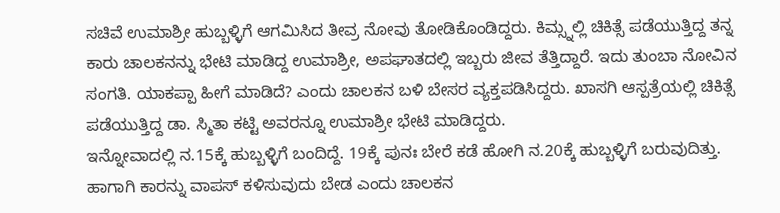ಸಚಿವೆ ಉಮಾಶ್ರೀ ಹುಬ್ಬಳ್ಳಿಗೆ ಆಗಮಿಸಿದ ತೀವ್ರ ನೋವು ತೋಡಿಕೊಂಡಿದ್ದರು. ಕಿಮ್ಸ್ನಲ್ಲಿ ಚಿಕಿತ್ಸೆ ಪಡೆಯುತ್ತಿದ್ದ ತನ್ನ ಕಾರು ಚಾಲಕನನ್ನು ಭೇಟಿ ಮಾಡಿದ್ದ ಉಮಾಶ್ರೀ, ಅಪಘಾತದಲ್ಲಿ ಇಬ್ಬರು ಜೀವ ತೆತ್ತಿದ್ದಾರೆ. ಇದು ತುಂಬಾ ನೋವಿನ ಸಂಗತಿ. ಯಾಕಪ್ಪಾ ಹೀಗೆ ಮಾಡಿದೆ? ಎಂದು ಚಾಲಕನ ಬಳಿ ಬೇಸರ ವ್ಯಕ್ತಪಡಿಸಿದ್ದರು. ಖಾಸಗಿ ಆಸ್ಪತ್ರೆಯಲ್ಲಿ ಚಿಕಿತ್ಸೆ ಪಡೆಯುತ್ತಿದ್ದ ಡಾ. ಸ್ಮಿತಾ ಕಟ್ಟಿ ಅವರನ್ನೂ ಉಮಾಶ್ರೀ ಭೇಟಿ ಮಾಡಿದ್ದರು.
ಇನ್ನೋವಾದಲ್ಲಿ ನ.15ಕ್ಕೆ ಹುಬ್ಬಳ್ಳಿಗೆ ಬಂದಿದ್ದೆ. 19ಕ್ಕೆ ಪುನಃ ಬೇರೆ ಕಡೆ ಹೋಗಿ ನ.20ಕ್ಕೆ ಹುಬ್ಬಳ್ಳಿಗೆ ಬರುವುದಿತ್ತು. ಹಾಗಾಗಿ ಕಾರನ್ನು ವಾಪಸ್ ಕಳಿಸುವುದು ಬೇಡ ಎಂದು ಚಾಲಕನ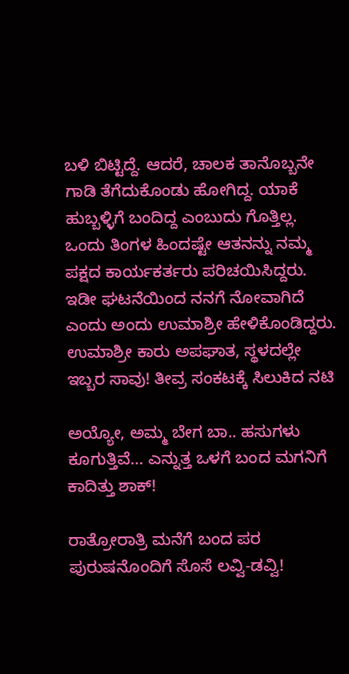ಬಳಿ ಬಿಟ್ಟಿದ್ದೆ. ಆದರೆ, ಚಾಲಕ ತಾನೊಬ್ಬನೇ ಗಾಡಿ ತೆಗೆದುಕೊಂಡು ಹೋಗಿದ್ದ. ಯಾಕೆ ಹುಬ್ಬಳ್ಳಿಗೆ ಬಂದಿದ್ದ ಎಂಬುದು ಗೊತ್ತಿಲ್ಲ. ಒಂದು ತಿಂಗಳ ಹಿಂದಷ್ಟೇ ಆತನನ್ನು ನಮ್ಮ ಪಕ್ಷದ ಕಾರ್ಯಕರ್ತರು ಪರಿಚಯಿಸಿದ್ದರು. ಇಡೀ ಘಟನೆಯಿಂದ ನನಗೆ ನೋವಾಗಿದೆ ಎಂದು ಅಂದು ಉಮಾಶ್ರೀ ಹೇಳಿಕೊಂಡಿದ್ದರು.
ಉಮಾಶ್ರೀ ಕಾರು ಅಪಘಾತ, ಸ್ಥಳದಲ್ಲೇ ಇಬ್ಬರ ಸಾವು! ತೀವ್ರ ಸಂಕಟಕ್ಕೆ ಸಿಲುಕಿದ ನಟಿ

ಅಯ್ಯೋ, ಅಮ್ಮ ಬೇಗ ಬಾ.. ಹಸುಗಳು ಕೂಗುತ್ತಿವೆ… ಎನ್ನುತ್ತ ಒಳಗೆ ಬಂದ ಮಗನಿಗೆ ಕಾದಿತ್ತು ಶಾಕ್!

ರಾತ್ರೋರಾತ್ರಿ ಮನೆಗೆ ಬಂದ ಪರ ಪುರುಷನೊಂದಿಗೆ ಸೊಸೆ ಲವ್ವಿ-ಡವ್ವಿ!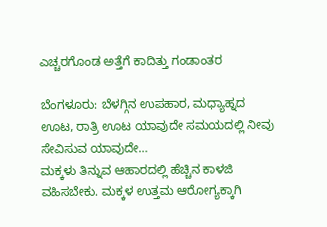ಎಚ್ಚರಗೊಂಡ ಅತ್ತೆಗೆ ಕಾದಿತ್ತು ಗಂಡಾಂತರ

ಬೆಂಗಳೂರು: ಬೆಳಗ್ಗಿನ ಉಪಹಾರ, ಮಧ್ಯಾಹ್ನದ ಊಟ, ರಾತ್ರಿ ಊಟ ಯಾವುದೇ ಸಮಯದಲ್ಲಿ ನೀವು ಸೇವಿಸುವ ಯಾವುದೇ…
ಮಕ್ಕಳು ತಿನ್ನುವ ಆಹಾರದಲ್ಲಿ ಹೆಚ್ಚಿನ ಕಾಳಜಿ ವಹಿಸಬೇಕು. ಮಕ್ಕಳ ಉತ್ತಮ ಆರೋಗ್ಯಕ್ಕಾಗಿ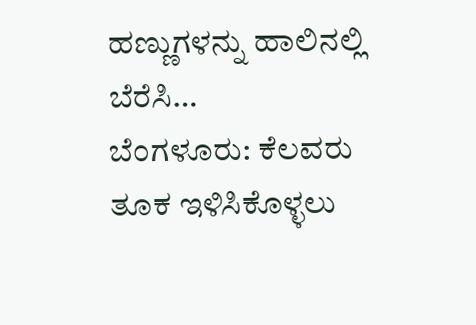ಹಣ್ಣುಗಳನ್ನು ಹಾಲಿನಲ್ಲಿ ಬೆರೆಸಿ…
ಬೆಂಗಳೂರು: ಕೆಲವರು ತೂಕ ಇಳಿಸಿಕೊಳ್ಳಲು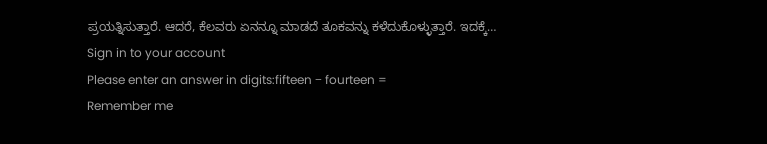ಪ್ರಯತ್ನಿಸುತ್ತಾರೆ. ಆದರೆ, ಕೆಲವರು ಏನನ್ನೂ ಮಾಡದೆ ತೂಕವನ್ನು ಕಳೆದುಕೊಳ್ಳುತ್ತಾರೆ. ಇದಕ್ಕೆ…
Sign in to your account
Please enter an answer in digits:fifteen − fourteen =
Remember me